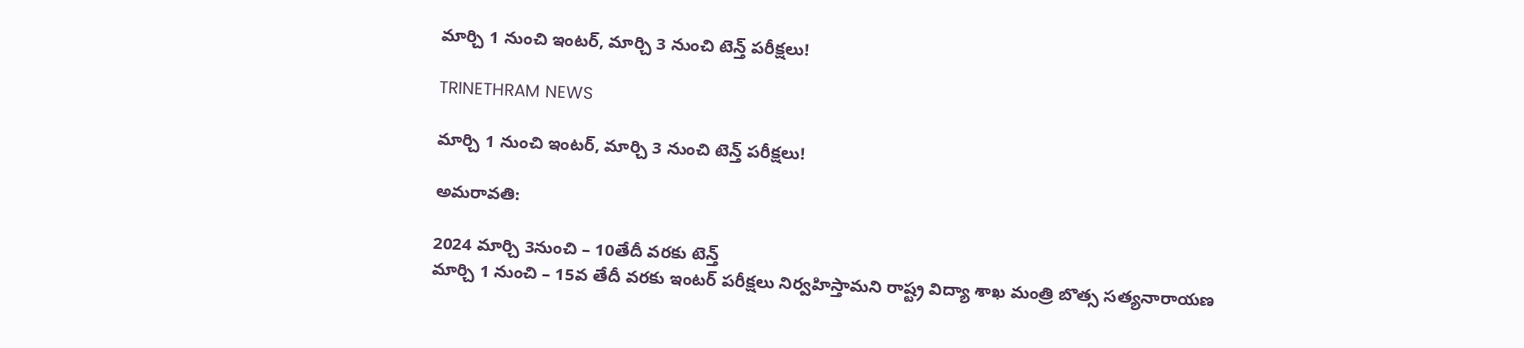మార్చి 1 నుంచి ఇంటర్, మార్చి 3 నుంచి టెన్త్ పరీక్షలు!

TRINETHRAM NEWS

మార్చి 1 నుంచి ఇంటర్, మార్చి 3 నుంచి టెన్త్ పరీక్షలు!

అమరావతి:

2024 మార్చి 3నుంచి – 10తేదీ వరకు టెన్త్
మార్చి 1 నుంచి – 15వ తేదీ వరకు ఇంటర్ పరీక్షలు నిర్వహిస్తామని రాష్ట్ర విద్యా శాఖ మంత్రి బొత్స సత్యనారాయణ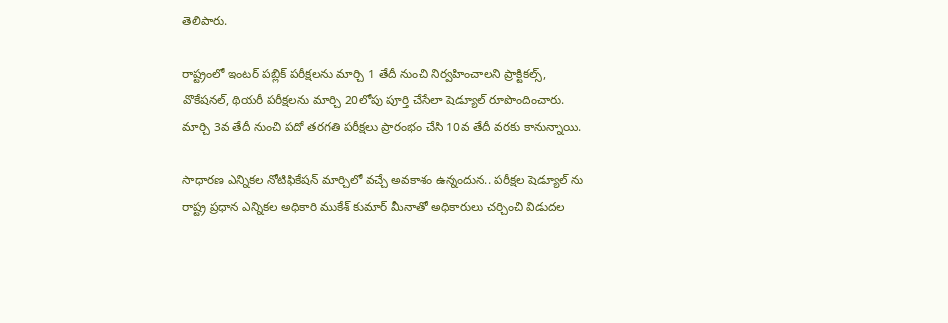తెలిపారు.

రాష్ట్రంలో ఇంటర్ పబ్లిక్ పరీక్షలను మార్చి 1 తేదీ నుంచి నిర్వహించాలని ప్రాక్టికల్స్, వొకేషనల్, థియరీ పరీక్షలను మార్చి 20లోపు పూర్తి చేసేలా షెడ్యూల్ రూపొందించారు. మార్చి 3వ తేదీ నుంచి పదో తరగతి పరీక్షలు ప్రారంభం చేసి 10వ తేదీ వరకు కానున్నాయి.

సాధారణ ఎన్నికల నోటిఫికేషన్ మార్చిలో వచ్చే అవకాశం ఉన్నందున.. పరీక్షల షెడ్యూల్ ను రాష్ట్ర ప్రధాన ఎన్నికల అధికారి ముకేశ్ కుమార్ మీనాతో అధికారులు చర్చించి విడుదల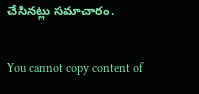చేసినట్లు సమాచారం.

You cannot copy content of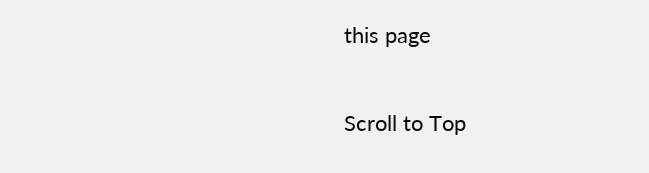this page

Scroll to Top